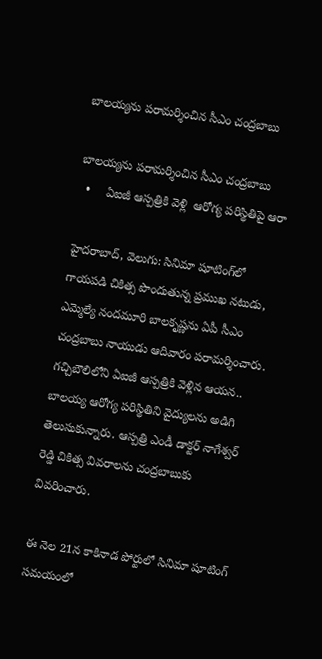బాలయ్యను పరామర్శించిన సీఎం చంద్రబాబు

బాలయ్యను పరామర్శించిన సీఎం చంద్రబాబు
  •     ఏఐజీ ఆస్పత్రికి వెళ్లి  ఆరోగ్య పరిస్థితిపై ఆరా

హైదరాబాద్, వెలుగు: సినిమా షూటింగ్‌‌‌‌‌‌‌‌లో గాయపడి చికిత్స పొందుతున్న ప్రముఖ నటుడు, ఎమ్మెల్యే నందమూరి బాలకృష్ణను ఏపీ సీఎం చంద్రబాబు నాయుడు ఆదివారం పరామర్శించారు. గచ్చిబౌలిలోని ఏఐజీ ఆస్పత్రికి వెళ్లిన ఆయన.. బాలయ్య ఆరోగ్య పరిస్థితిని వైద్యులను అడిగి తెలుసుకున్నారు. ఆస్పత్రి ఎండీ డాక్టర్ నాగేశ్వర్ రెడ్డి చికిత్స వివరాలను చంద్రబాబుకు వివరించారు.

ఈ నెల 21న కాకినాడ పోర్టులో సినిమా షూటింగ్ సమయంలో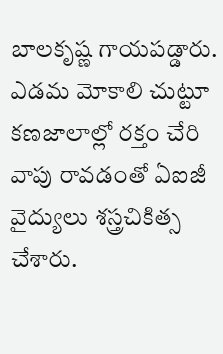బాలకృష్ణ గాయపడ్డారు. ఎడమ మోకాలి చుట్టూ కణజాలాల్లో రక్తం చేరి వాపు రావడంతో ఏఐజీ వైద్యులు శస్త్రచికిత్స చేశారు.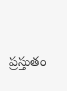ప్రస్తుతం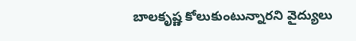బాలకృష్ణ కోలుకుంటున్నారని వైద్యులు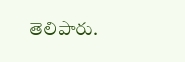తెలిపారు.